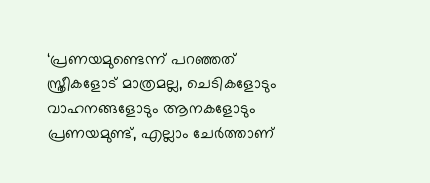‘പ്രണയമുണ്ടെന്ന് പറഞ്ഞത് സ്ത്രീകളോട് മാത്രമല്ല, ചെടികളോടും വാഹനങ്ങളോടും ആനകളോടും പ്രണയമുണ്ട്, എല്ലാം ചേർത്താണ്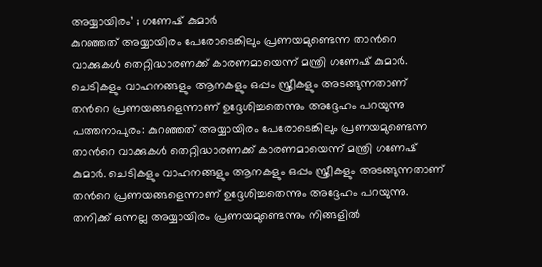അയ്യായിരം’ ; ഗണേഷ് കുമാർ
കുറഞ്ഞത് അയ്യായിരം പേരോടെങ്കിലും പ്രണയമുണ്ടെന്ന താൻറെ വാക്കുകൾ തെറ്റിദ്ധാരണക്ക് കാരണമായെന്ന് മന്ത്രി ഗണേഷ് കുമാർ. ചെടികളും വാഹനങ്ങളും ആനകളും ഒപ്പം സ്ത്രീകളും അടങ്ങുന്നതാണ് തൻറെ പ്രണയങ്ങളെന്നാണ് ഉദ്ദേശിച്ചതെന്നും അദ്ദേഹം പറയുന്നു
പത്തനാപുരം: കുറഞ്ഞത് അയ്യായിരം പേരോടെങ്കിലും പ്രണയമുണ്ടെന്ന താൻറെ വാക്കുകൾ തെറ്റിദ്ധാരണക്ക് കാരണമായെന്ന് മന്ത്രി ഗണേഷ് കുമാർ. ചെടികളും വാഹനങ്ങളും ആനകളും ഒപ്പം സ്ത്രീകളും അടങ്ങുന്നതാണ് തൻറെ പ്രണയങ്ങളെന്നാണ് ഉദ്ദേശിച്ചതെന്നും അദ്ദേഹം പറയുന്നു. തനിക്ക് ഒന്നല്ല അയ്യായിരം പ്രണയമുണ്ടെന്നും നിങ്ങളിൽ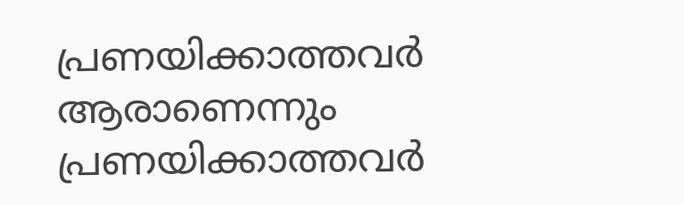പ്രണയിക്കാത്തവർ ആരാണെന്നും പ്രണയിക്കാത്തവർ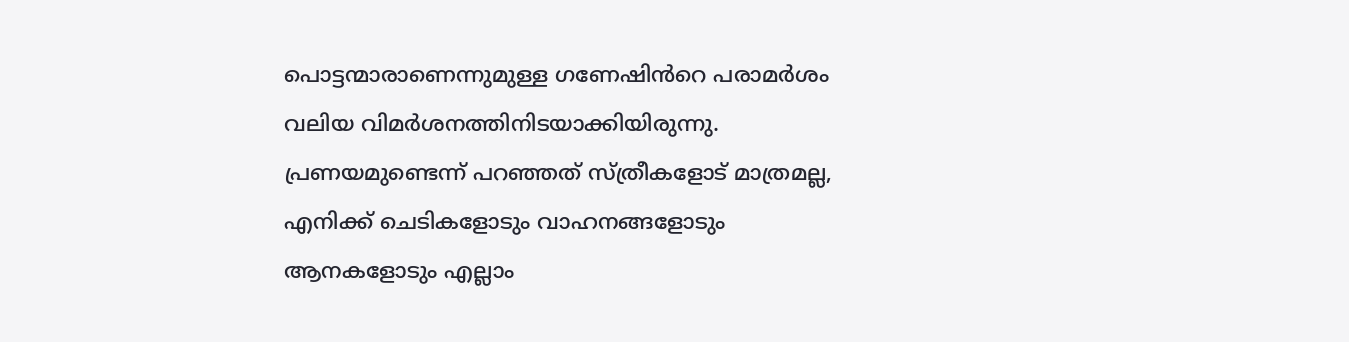പൊട്ടന്മാരാണെന്നുമുള്ള ഗണേഷിൻറെ പരാമർശം വലിയ വിമർശനത്തിനിടയാക്കിയിരുന്നു.
പ്രണയമുണ്ടെന്ന് പറഞ്ഞത് സ്ത്രീകളോട് മാത്രമല്ല, എനിക്ക് ചെടികളോടും വാഹനങ്ങളോടും ആനകളോടും എല്ലാം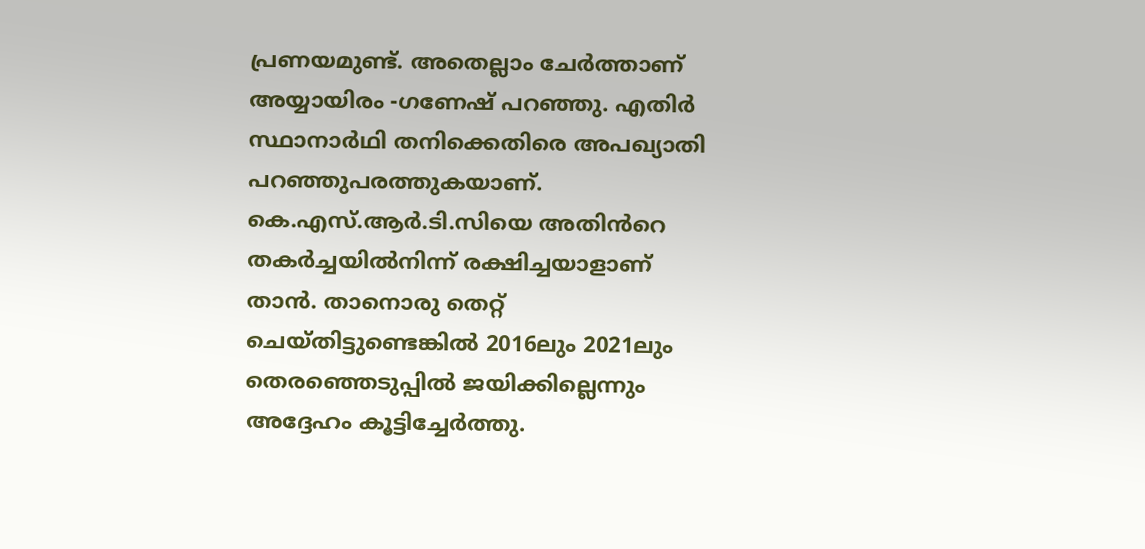പ്രണയമുണ്ട്. അതെല്ലാം ചേർത്താണ് അയ്യായിരം -ഗണേഷ് പറഞ്ഞു. എതിർ സ്ഥാനാർഥി തനിക്കെതിരെ അപഖ്യാതി പറഞ്ഞുപരത്തുകയാണ്. കെ.എസ്.ആർ.ടി.സിയെ അതിൻറെ തകർച്ചയിൽനിന്ന് രക്ഷിച്ചയാളാണ് താൻ. താനൊരു തെറ്റ് ചെയ്തിട്ടുണ്ടെങ്കിൽ 2016ലും 2021ലും തെരഞ്ഞെടുപ്പിൽ ജയിക്കില്ലെന്നും അദ്ദേഹം കൂട്ടിച്ചേർത്തു.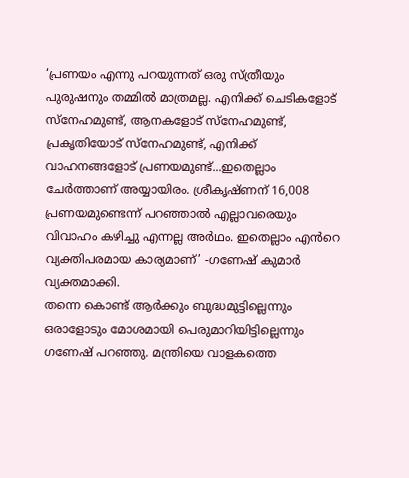‘പ്രണയം എന്നു പറയുന്നത് ഒരു സ്ത്രീയും പുരുഷനും തമ്മിൽ മാത്രമല്ല. എനിക്ക് ചെടികളോട് സ്നേഹമുണ്ട്, ആനകളോട് സ്നേഹമുണ്ട്, പ്രകൃതിയോട് സ്നേഹമുണ്ട്, എനിക്ക് വാഹനങ്ങളോട് പ്രണയമുണ്ട്...ഇതെല്ലാം ചേർത്താണ് അയ്യായിരം. ശ്രീകൃഷ്ണന് 16,008 പ്രണയമുണ്ടെന്ന് പറഞ്ഞാൽ എല്ലാവരെയും വിവാഹം കഴിച്ചു എന്നല്ല അർഥം. ഇതെല്ലാം എൻറെ വ്യക്തിപരമായ കാര്യമാണ്’ -ഗണേഷ് കുമാർ വ്യക്തമാക്കി.
തന്നെ കൊണ്ട് ആർക്കും ബുദ്ധമുട്ടില്ലെന്നും ഒരാളോടും മോശമായി പെരുമാറിയിട്ടില്ലെന്നും ഗണേഷ് പറഞ്ഞു. മന്ത്രിയെ വാളകത്തെ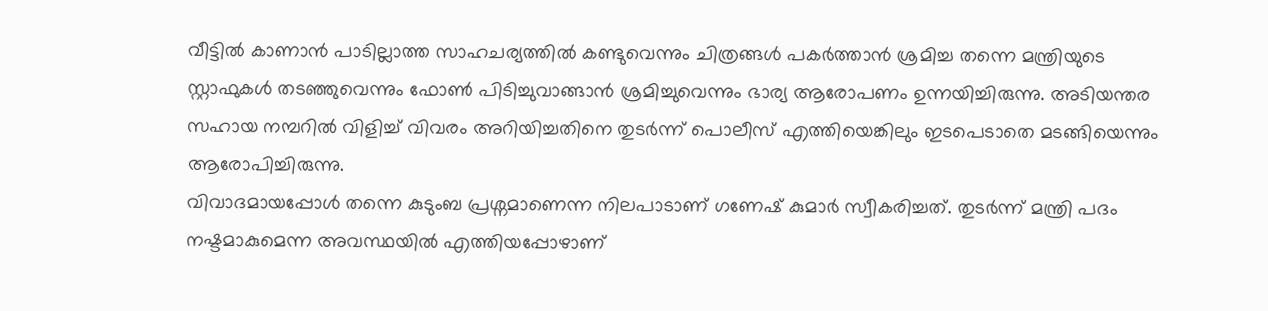വീട്ടിൽ കാണാൻ പാടില്ലാത്ത സാഹചര്യത്തിൽ കണ്ടുവെന്നും ചിത്രങ്ങൾ പകർത്താൻ ശ്രമിച്ച തന്നെ മന്ത്രിയുടെ സ്റ്റാഫുകൾ തടഞ്ഞുവെന്നും ഫോൺ പിടിച്ചുവാങ്ങാൻ ശ്രമിച്ചുവെന്നും ഭാര്യ ആരോപണം ഉന്നയിച്ചിരുന്നു. അടിയന്തര സഹായ നമ്പറിൽ വിളിച്ച് വിവരം അറിയിച്ചതിനെ തുടർന്ന് പൊലീസ് എത്തിയെങ്കിലും ഇടപെടാതെ മടങ്ങിയെന്നും ആരോപിച്ചിരുന്നു.
വിവാദമായപ്പോൾ തന്നെ കുടുംബ പ്രശ്നമാണെന്ന നിലപാടാണ് ഗണേഷ് കുമാർ സ്വീകരിച്ചത്. തുടർന്ന് മന്ത്രി പദം നഷ്ടമാകുമെന്ന അവസ്ഥയിൽ എത്തിയപ്പോഴാണ്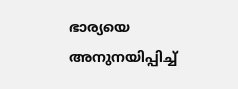ഭാര്യയെ അനുനയിപ്പിച്ച്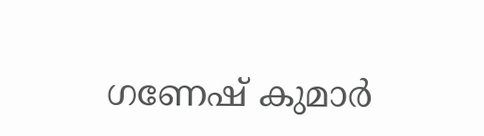ഗണേഷ് കുമാർ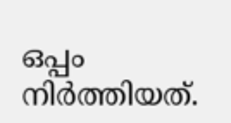ഒപ്പം നിർത്തിയത്.